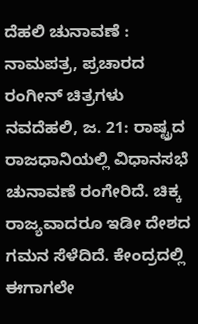ದೆಹಲಿ ಚುನಾವಣೆ : ನಾಮಪತ್ರ, ಪ್ರಚಾರದ ರಂಗೀನ್ ಚಿತ್ರಗಳು
ನವದೆಹಲಿ, ಜ. 21: ರಾಷ್ಟ್ರದ ರಾಜಧಾನಿಯಲ್ಲಿ ವಿಧಾನಸಭೆ ಚುನಾವಣೆ ರಂಗೇರಿದೆ. ಚಿಕ್ಕ ರಾಜ್ಯವಾದರೂ ಇಡೀ ದೇಶದ ಗಮನ ಸೆಳೆದಿದೆ. ಕೇಂದ್ರದಲ್ಲಿ ಈಗಾಗಲೇ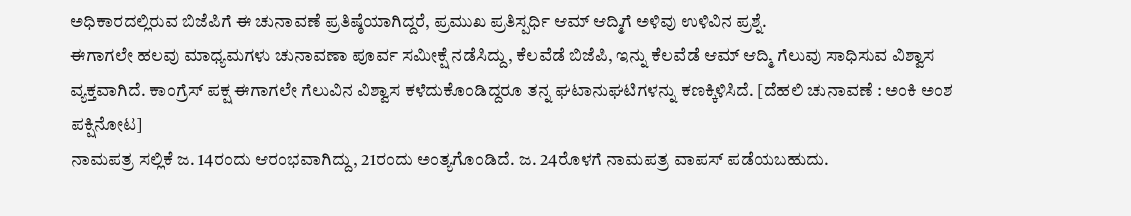ಅಧಿಕಾರದಲ್ಲಿರುವ ಬಿಜೆಪಿಗೆ ಈ ಚುನಾವಣೆ ಪ್ರತಿಷ್ಠೆಯಾಗಿದ್ದರೆ, ಪ್ರಮುಖ ಪ್ರತಿಸ್ಪರ್ಧಿ ಆಮ್ ಆದ್ಮಿಗೆ ಅಳಿವು ಉಳಿವಿನ ಪ್ರಶ್ನೆ.
ಈಗಾಗಲೇ ಹಲವು ಮಾಧ್ಯಮಗಳು ಚುನಾವಣಾ ಪೂರ್ವ ಸಮೀಕ್ಷೆ ನಡೆಸಿದ್ದು, ಕೆಲವೆಡೆ ಬಿಜೆಪಿ, ಇನ್ನು ಕೆಲವೆಡೆ ಆಮ್ ಆದ್ಮಿ ಗೆಲುವು ಸಾಧಿಸುವ ವಿಶ್ವಾಸ ವ್ಯಕ್ತವಾಗಿದೆ. ಕಾಂಗ್ರೆಸ್ ಪಕ್ಷ ಈಗಾಗಲೇ ಗೆಲುವಿನ ವಿಶ್ವಾಸ ಕಳೆದುಕೊಂಡಿದ್ದರೂ ತನ್ನ ಘಟಾನುಘಟಿಗಳನ್ನು ಕಣಕ್ಕಿಳಿಸಿದೆ. [ದೆಹಲಿ ಚುನಾವಣೆ : ಅಂಕಿ ಅಂಶ ಪಕ್ಷಿನೋಟ]
ನಾಮಪತ್ರ ಸಲ್ಲಿಕೆ ಜ. 14ರಂದು ಆರಂಭವಾಗಿದ್ದು, 21ರಂದು ಅಂತ್ಯಗೊಂಡಿದೆ. ಜ. 24ರೊಳಗೆ ನಾಮಪತ್ರ ವಾಪಸ್ ಪಡೆಯಬಹುದು.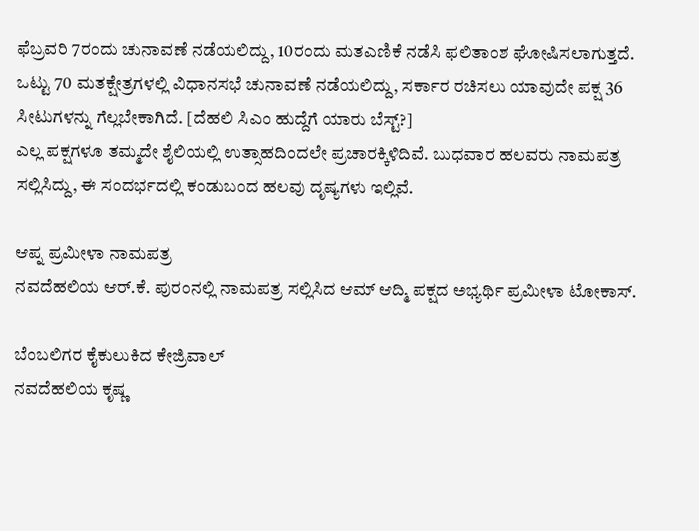ಫೆಬ್ರವರಿ 7ರಂದು ಚುನಾವಣೆ ನಡೆಯಲಿದ್ದು, 10ರಂದು ಮತಎಣಿಕೆ ನಡೆಸಿ ಫಲಿತಾಂಶ ಘೋಷಿಸಲಾಗುತ್ತದೆ.
ಒಟ್ಟು 70 ಮತಕ್ಷೇತ್ರಗಳಲ್ಲಿ ವಿಧಾನಸಭೆ ಚುನಾವಣೆ ನಡೆಯಲಿದ್ದು, ಸರ್ಕಾರ ರಚಿಸಲು ಯಾವುದೇ ಪಕ್ಷ 36 ಸೀಟುಗಳನ್ನು ಗೆಲ್ಲಬೇಕಾಗಿದೆ. [ದೆಹಲಿ ಸಿಎಂ ಹುದ್ದೆಗೆ ಯಾರು ಬೆಸ್ಟ್?]
ಎಲ್ಲ ಪಕ್ಷಗಳೂ ತಮ್ಮದೇ ಶೈಲಿಯಲ್ಲಿ ಉತ್ಸಾಹದಿಂದಲೇ ಪ್ರಚಾರಕ್ಕಿಳಿದಿವೆ. ಬುಧವಾರ ಹಲವರು ನಾಮಪತ್ರ ಸಲ್ಲಿಸಿದ್ದು, ಈ ಸಂದರ್ಭದಲ್ಲಿ ಕಂಡುಬಂದ ಹಲವು ದೃಷ್ಯಗಳು ಇಲ್ಲಿವೆ.

ಆಪ್ನ ಪ್ರಮೀಳಾ ನಾಮಪತ್ರ
ನವದೆಹಲಿಯ ಆರ್.ಕೆ. ಪುರಂನಲ್ಲಿ ನಾಮಪತ್ರ ಸಲ್ಲಿಸಿದ ಆಮ್ ಆದ್ಮಿ ಪಕ್ಷದ ಅಭ್ಯರ್ಥಿ ಪ್ರಮೀಳಾ ಟೋಕಾಸ್.

ಬೆಂಬಲಿಗರ ಕೈಕುಲುಕಿದ ಕೇಜ್ರಿವಾಲ್
ನವದೆಹಲಿಯ ಕೃಷ್ಣ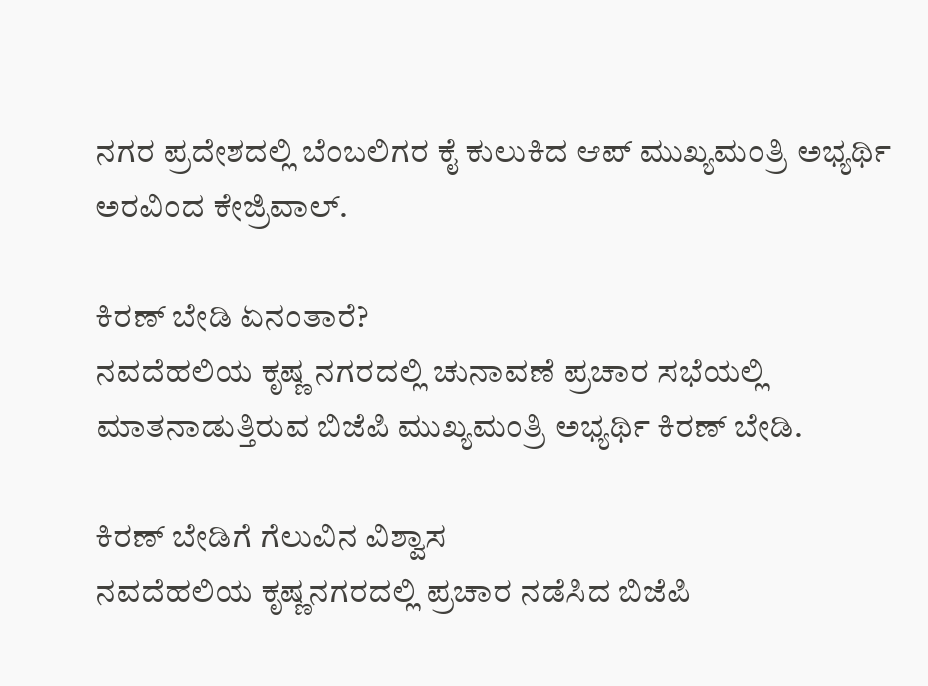ನಗರ ಪ್ರದೇಶದಲ್ಲಿ ಬೆಂಬಲಿಗರ ಕೈ ಕುಲುಕಿದ ಆಪ್ ಮುಖ್ಯಮಂತ್ರಿ ಅಭ್ಯರ್ಥಿ ಅರವಿಂದ ಕೇಜ್ರಿವಾಲ್.

ಕಿರಣ್ ಬೇಡಿ ಏನಂತಾರೆ?
ನವದೆಹಲಿಯ ಕೃಷ್ಣ ನಗರದಲ್ಲಿ ಚುನಾವಣೆ ಪ್ರಚಾರ ಸಭೆಯಲ್ಲಿ ಮಾತನಾಡುತ್ತಿರುವ ಬಿಜೆಪಿ ಮುಖ್ಯಮಂತ್ರಿ ಅಭ್ಯರ್ಥಿ ಕಿರಣ್ ಬೇಡಿ.

ಕಿರಣ್ ಬೇಡಿಗೆ ಗೆಲುವಿನ ವಿಶ್ವಾಸ
ನವದೆಹಲಿಯ ಕೃಷ್ಣನಗರದಲ್ಲಿ ಪ್ರಚಾರ ನಡೆಸಿದ ಬಿಜೆಪಿ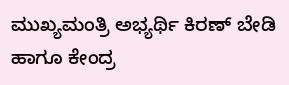ಮುಖ್ಯಮಂತ್ರಿ ಅಭ್ಯರ್ಥಿ ಕಿರಣ್ ಬೇಡಿ ಹಾಗೂ ಕೇಂದ್ರ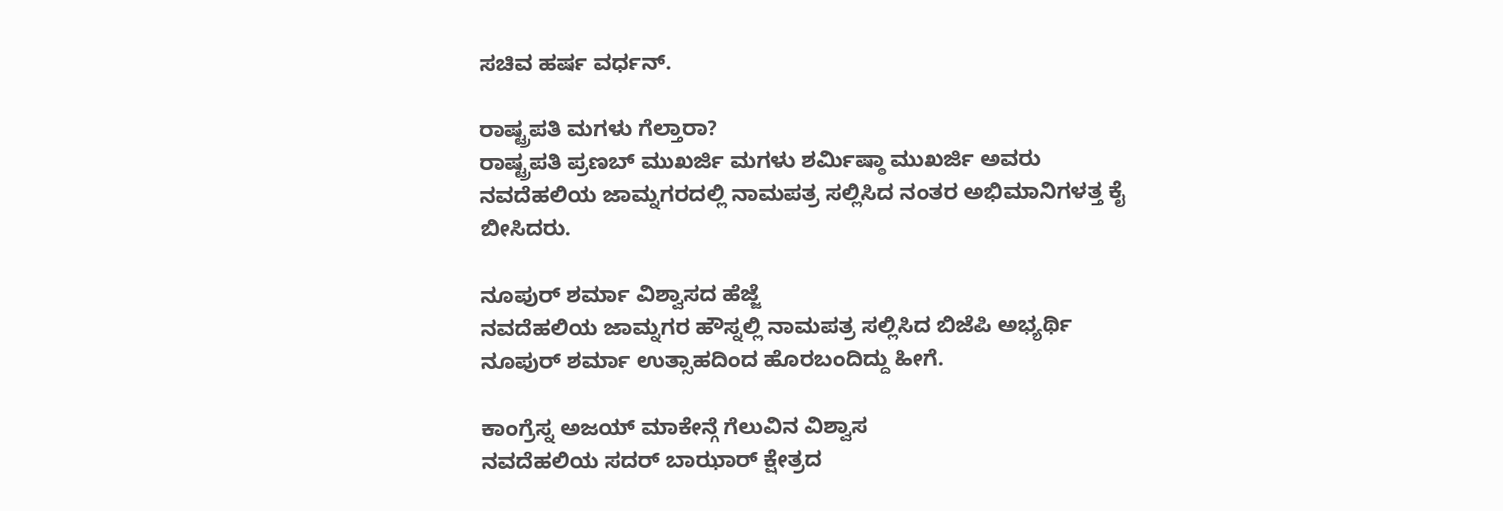ಸಚಿವ ಹರ್ಷ ವರ್ಧನ್.

ರಾಷ್ಟ್ರಪತಿ ಮಗಳು ಗೆಲ್ತಾರಾ?
ರಾಷ್ಟ್ರಪತಿ ಪ್ರಣಬ್ ಮುಖರ್ಜಿ ಮಗಳು ಶರ್ಮಿಷ್ಠಾ ಮುಖರ್ಜಿ ಅವರು ನವದೆಹಲಿಯ ಜಾಮ್ನಗರದಲ್ಲಿ ನಾಮಪತ್ರ ಸಲ್ಲಿಸಿದ ನಂತರ ಅಭಿಮಾನಿಗಳತ್ತ ಕೈ ಬೀಸಿದರು.

ನೂಪುರ್ ಶರ್ಮಾ ವಿಶ್ವಾಸದ ಹೆಜ್ಜೆ
ನವದೆಹಲಿಯ ಜಾಮ್ನಗರ ಹೌಸ್ನಲ್ಲಿ ನಾಮಪತ್ರ ಸಲ್ಲಿಸಿದ ಬಿಜೆಪಿ ಅಭ್ಯರ್ಥಿ ನೂಪುರ್ ಶರ್ಮಾ ಉತ್ಸಾಹದಿಂದ ಹೊರಬಂದಿದ್ದು ಹೀಗೆ.

ಕಾಂಗ್ರೆಸ್ನ ಅಜಯ್ ಮಾಕೇನ್ಗೆ ಗೆಲುವಿನ ವಿಶ್ವಾಸ
ನವದೆಹಲಿಯ ಸದರ್ ಬಾಝಾರ್ ಕ್ಷೇತ್ರದ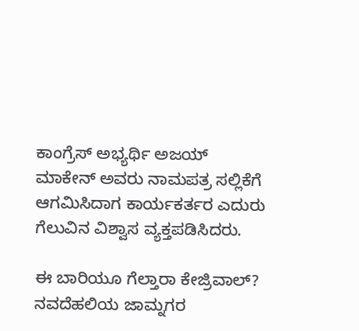ಕಾಂಗ್ರೆಸ್ ಅಭ್ಯರ್ಥಿ ಅಜಯ್ ಮಾಕೇನ್ ಅವರು ನಾಮಪತ್ರ ಸಲ್ಲಿಕೆಗೆ ಆಗಮಿಸಿದಾಗ ಕಾರ್ಯಕರ್ತರ ಎದುರು ಗೆಲುವಿನ ವಿಶ್ವಾಸ ವ್ಯಕ್ತಪಡಿಸಿದರು.

ಈ ಬಾರಿಯೂ ಗೆಲ್ತಾರಾ ಕೇಜ್ರಿವಾಲ್?
ನವದೆಹಲಿಯ ಜಾಮ್ನಗರ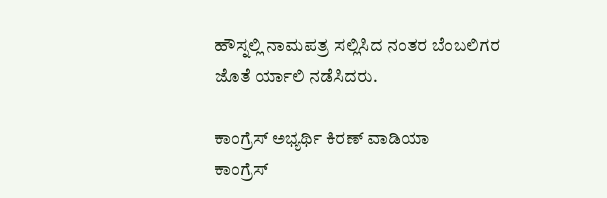ಹೌಸ್ನಲ್ಲಿ ನಾಮಪತ್ರ ಸಲ್ಲಿಸಿದ ನಂತರ ಬೆಂಬಲಿಗರ ಜೊತೆ ರ್ಯಾಲಿ ನಡೆಸಿದರು.

ಕಾಂಗ್ರೆಸ್ ಅಭ್ಯರ್ಥಿ ಕಿರಣ್ ವಾಡಿಯಾ
ಕಾಂಗ್ರೆಸ್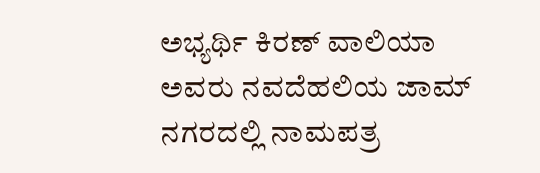ಅಭ್ಯರ್ಥಿ ಕಿರಣ್ ವಾಲಿಯಾ ಅವರು ನವದೆಹಲಿಯ ಜಾಮ್ ನಗರದಲ್ಲಿ ನಾಮಪತ್ರ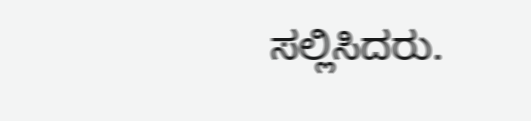ಸಲ್ಲಿಸಿದರು.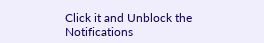Click it and Unblock the Notifications